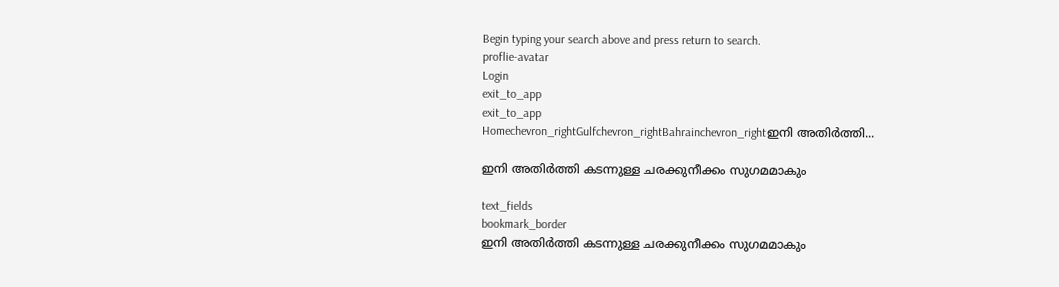Begin typing your search above and press return to search.
proflie-avatar
Login
exit_to_app
exit_to_app
Homechevron_rightGulfchevron_rightBahrainchevron_rightഇനി അതിർത്തി...

ഇനി അതിർത്തി കടന്നുള്ള ചരക്കുനീക്കം സുഗമമാകും

text_fields
bookmark_border
ഇനി അതിർത്തി കടന്നുള്ള ചരക്കുനീക്കം സുഗമമാകും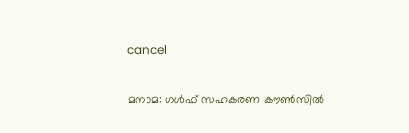cancel

മനാമ: ഗൾഫ് സഹകരണ കൗൺസിൽ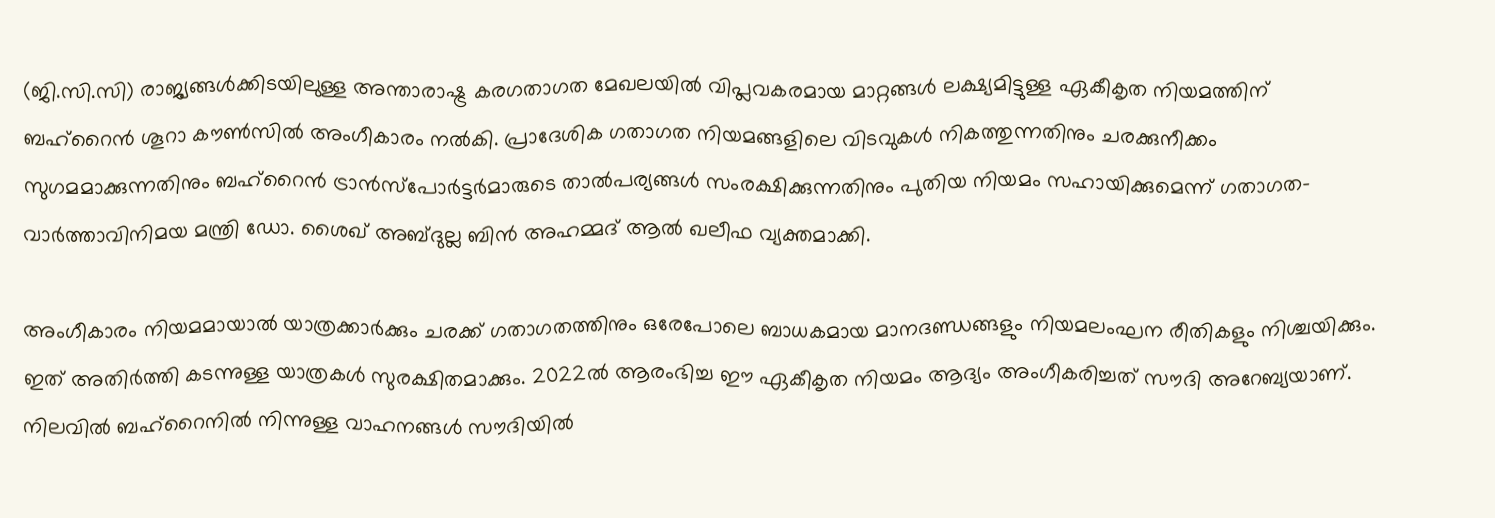(ജി.സി.സി) രാജ്യങ്ങൾക്കിടയിലുള്ള അന്താരാഷ്ട്ര കരഗതാഗത മേഖലയിൽ വിപ്ലവകരമായ മാറ്റങ്ങൾ ലക്ഷ്യമിട്ടുള്ള ഏകീകൃത നിയമത്തിന് ബഹ്‌റൈൻ ശൂറാ കൗൺസിൽ അംഗീകാരം നൽകി. പ്രാദേശിക ഗതാഗത നിയമങ്ങളിലെ വിടവുകൾ നികത്തുന്നതിനും ചരക്കുനീക്കം സുഗമമാക്കുന്നതിനും ബഹ്‌റൈൻ ട്രാൻസ്‌പോർട്ടർമാരുടെ താൽപര്യങ്ങൾ സംരക്ഷിക്കുന്നതിനും പുതിയ നിയമം സഹായിക്കുമെന്ന് ഗതാഗത-വാർത്താവിനിമയ മന്ത്രി ഡോ. ശൈഖ് അബ്ദുല്ല ബിൻ അഹമ്മദ് ആൽ ഖലീഫ വ്യക്തമാക്കി.

അംഗീകാരം നിയമമായാൽ യാത്രക്കാർക്കും ചരക്ക് ഗതാഗതത്തിനും ഒരേപോലെ ബാധകമായ മാനദണ്ഡങ്ങളും നിയമലംഘന രീതികളും നിശ്ചയിക്കും. ഇത് അതിർത്തി കടന്നുള്ള യാത്രകൾ സുരക്ഷിതമാക്കും. 2022ൽ ആരംഭിച്ച ഈ ഏകീകൃത നിയമം ആദ്യം അംഗീകരിച്ചത് സൗദി അറേബ്യയാണ്. നിലവിൽ ബഹ്‌റൈനിൽ നിന്നുള്ള വാഹനങ്ങൾ സൗദിയിൽ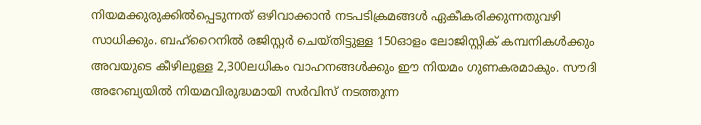നിയമക്കുരുക്കിൽപ്പെടുന്നത് ഒഴിവാക്കാൻ നടപടിക്രമങ്ങൾ ഏകീകരിക്കുന്നതുവഴി സാധിക്കും. ബഹ്‌റൈനിൽ രജിസ്റ്റർ ചെയ്തിട്ടുള്ള 150ഓളം ലോജിസ്റ്റിക് കമ്പനികൾക്കും അവയുടെ കീഴിലുള്ള 2,300ലധികം വാഹനങ്ങൾക്കും ഈ നിയമം ഗുണകരമാകും. സൗദി അറേബ്യയിൽ നിയമവിരുദ്ധമായി സർവിസ് നടത്തുന്ന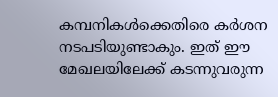കമ്പനികൾക്കെതിരെ കർശന നടപടിയുണ്ടാകും. ഇത് ഈ മേഖലയിലേക്ക് കടന്നുവരുന്ന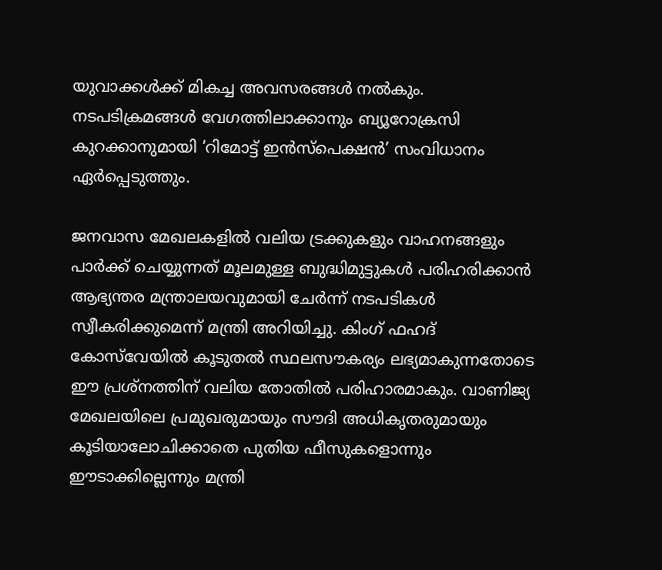യുവാക്കൾക്ക് മികച്ച അവസരങ്ങൾ നൽകും. നടപടിക്രമങ്ങൾ വേഗത്തിലാക്കാനും ബ്യൂറോക്രസി കുറക്കാനുമായി ‘റിമോട്ട് ഇൻസ്പെക്ഷൻ’ സംവിധാനം ഏർപ്പെടുത്തും.

ജനവാസ മേഖലകളിൽ വലിയ ട്രക്കുകളും വാഹനങ്ങളും പാർക്ക് ചെയ്യുന്നത് മൂലമുള്ള ബുദ്ധിമുട്ടുകൾ പരിഹരിക്കാൻ ആഭ്യന്തര മന്ത്രാലയവുമായി ചേർന്ന് നടപടികൾ സ്വീകരിക്കുമെന്ന് മന്ത്രി അറിയിച്ചു. കിംഗ് ഫഹദ് കോസ്‌വേയിൽ കൂടുതൽ സ്ഥലസൗകര്യം ലഭ്യമാകുന്നതോടെ ഈ പ്രശ്നത്തിന് വലിയ തോതിൽ പരിഹാരമാകും. വാണിജ്യ മേഖലയിലെ പ്രമുഖരുമായും സൗദി അധികൃതരുമായും കൂടിയാലോചിക്കാതെ പുതിയ ഫീസുകളൊന്നും ഈടാക്കില്ലെന്നും മന്ത്രി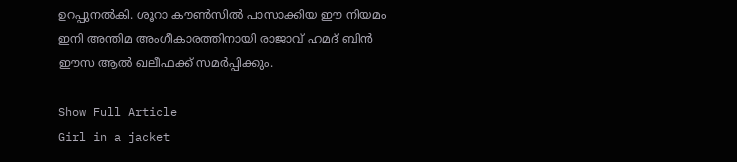ഉറപ്പുനൽകി. ശൂറാ കൗൺസിൽ പാസാക്കിയ ഈ നിയമം ഇനി അന്തിമ അംഗീകാരത്തിനായി രാജാവ് ഹമദ് ബിൻ ഈസ ആൽ ഖലീഫക്ക് സമർപ്പിക്കും.

Show Full Article
Girl in a jacket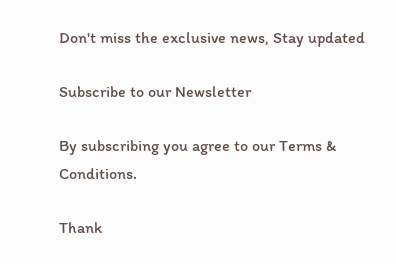Don't miss the exclusive news, Stay updated

Subscribe to our Newsletter

By subscribing you agree to our Terms & Conditions.

Thank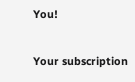You!

Your subscription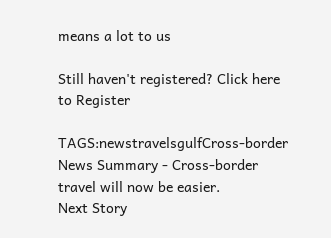means a lot to us

Still haven't registered? Click here to Register

TAGS:newstravelsgulfCross-border
News Summary - Cross-border travel will now be easier.
Next Story